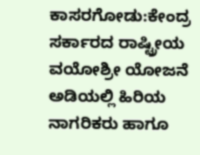ಕಾಸರಗೋಡು:ಕೇಂದ್ರ ಸರ್ಕಾರದ ರಾಷ್ಟ್ರೀಯ ವಯೋಶ್ರೀ ಯೋಜನೆ ಅಡಿಯಲ್ಲಿ ಹಿರಿಯ ನಾಗರಿಕರು ಹಾಗೂ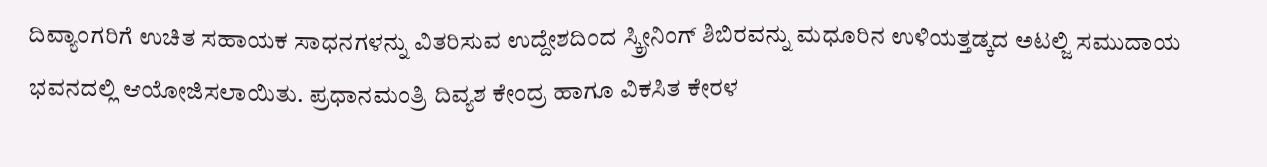ದಿವ್ಯಾಂಗರಿಗೆ ಉಚಿತ ಸಹಾಯಕ ಸಾಧನಗಳನ್ನು ವಿತರಿಸುವ ಉದ್ದೇಶದಿಂದ ಸ್ಕ್ರೀನಿಂಗ್ ಶಿಬಿರವನ್ನು ಮಧೂರಿನ ಉಳಿಯತ್ತಡ್ಕದ ಅಟಲ್ಜಿ ಸಮುದಾಯ ಭವನದಲ್ಲಿ ಆಯೋಜಿಸಲಾಯಿತು. ಪ್ರಧಾನಮಂತ್ರಿ ದಿವ್ಯಶ ಕೇಂದ್ರ ಹಾಗೂ ವಿಕಸಿತ ಕೇರಳ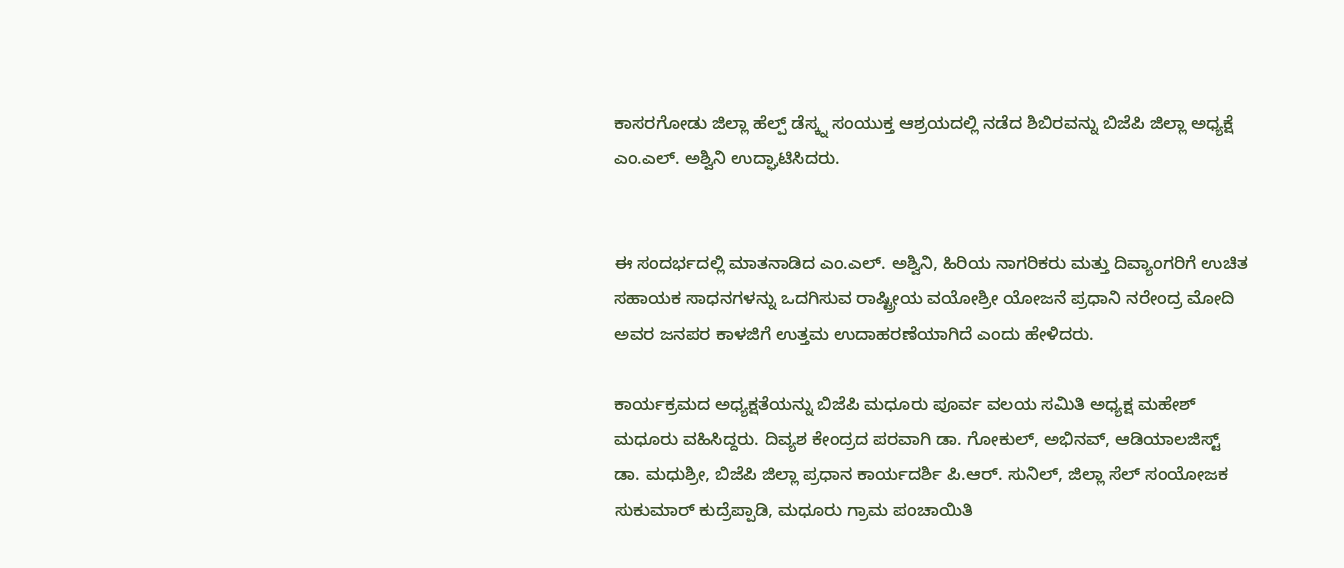ಕಾಸರಗೋಡು ಜಿಲ್ಲಾ ಹೆಲ್ಪ್ ಡೆಸ್ಕ್ನ ಸಂಯುಕ್ತ ಆಶ್ರಯದಲ್ಲಿ ನಡೆದ ಶಿಬಿರವನ್ನು ಬಿಜೆಪಿ ಜಿಲ್ಲಾ ಅಧ್ಯಕ್ಷೆ ಎಂ.ಎಲ್. ಅಶ್ವಿನಿ ಉದ್ಘಾಟಿಸಿದರು.


ಈ ಸಂದರ್ಭದಲ್ಲಿ ಮಾತನಾಡಿದ ಎಂ.ಎಲ್. ಅಶ್ವಿನಿ, ಹಿರಿಯ ನಾಗರಿಕರು ಮತ್ತು ದಿವ್ಯಾಂಗರಿಗೆ ಉಚಿತ ಸಹಾಯಕ ಸಾಧನಗಳನ್ನು ಒದಗಿಸುವ ರಾಷ್ಟ್ರೀಯ ವಯೋಶ್ರೀ ಯೋಜನೆ ಪ್ರಧಾನಿ ನರೇಂದ್ರ ಮೋದಿ ಅವರ ಜನಪರ ಕಾಳಜಿಗೆ ಉತ್ತಮ ಉದಾಹರಣೆಯಾಗಿದೆ ಎಂದು ಹೇಳಿದರು.

ಕಾರ್ಯಕ್ರಮದ ಅಧ್ಯಕ್ಷತೆಯನ್ನು ಬಿಜೆಪಿ ಮಧೂರು ಪೂರ್ವ ವಲಯ ಸಮಿತಿ ಅಧ್ಯಕ್ಷ ಮಹೇಶ್ ಮಧೂರು ವಹಿಸಿದ್ದರು. ದಿವ್ಯಶ ಕೇಂದ್ರದ ಪರವಾಗಿ ಡಾ. ಗೋಕುಲ್, ಅಭಿನವ್, ಆಡಿಯಾಲಜಿಸ್ಟ್ ಡಾ. ಮಧುಶ್ರೀ, ಬಿಜೆಪಿ ಜಿಲ್ಲಾ ಪ್ರಧಾನ ಕಾರ್ಯದರ್ಶಿ ಪಿ.ಆರ್. ಸುನಿಲ್, ಜಿಲ್ಲಾ ಸೆಲ್ ಸಂಯೋಜಕ ಸುಕುಮಾರ್ ಕುದ್ರೆಪ್ಪಾಡಿ, ಮಧೂರು ಗ್ರಾಮ ಪಂಚಾಯಿತಿ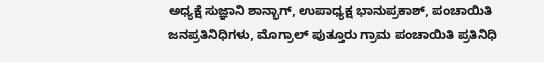ಅಧ್ಯಕ್ಷೆ ಸುಜ್ಞಾನಿ ಶಾನ್ಭಾಗ್, ಉಪಾಧ್ಯಕ್ಷ ಭಾನುಪ್ರಕಾಶ್, ಪಂಚಾಯಿತಿ ಜನಪ್ರತಿನಿಧಿಗಳು, ಮೊಗ್ರಾಲ್ ಪುತ್ತೂರು ಗ್ರಾಮ ಪಂಚಾಯಿತಿ ಪ್ರತಿನಿಧಿ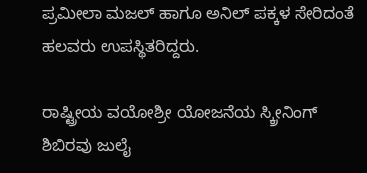ಪ್ರಮೀಲಾ ಮಜಲ್ ಹಾಗೂ ಅನಿಲ್ ಪಕ್ಕಳ ಸೇರಿದಂತೆ ಹಲವರು ಉಪಸ್ಥಿತರಿದ್ದರು.

ರಾಷ್ಟ್ರೀಯ ವಯೋಶ್ರೀ ಯೋಜನೆಯ ಸ್ಕ್ರೀನಿಂಗ್ ಶಿಬಿರವು ಜುಲೈ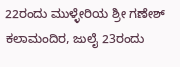22ರಂದು ಮುಳ್ಳೇರಿಯ ಶ್ರೀ ಗಣೇಶ್ ಕಲಾಮಂದಿರ, ಜುಲೈ 23ರಂದು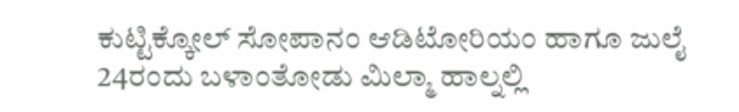ಕುಟ್ಟಿಕ್ಕೋಲ್ ಸೋಪಾನಂ ಆಡಿಟೋರಿಯಂ ಹಾಗೂ ಜುಲೈ 24ರಂದು ಬಳಾಂತೋಡು ಮಿಲ್ಮಾ ಹಾಲ್ನಲ್ಲಿ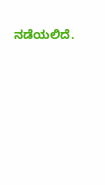ನಡೆಯಲಿದೆ.